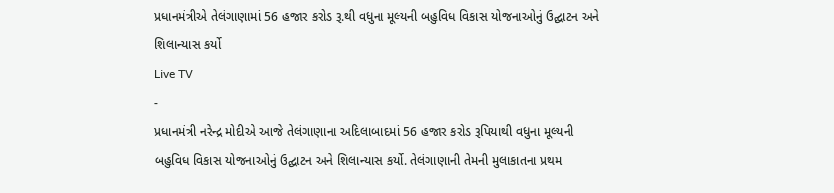પ્રધાનમંત્રીએ તેલંગાણામાં 56 હજાર કરોડ રૂ.થી વધુના મૂલ્યની બહુવિધ વિકાસ યોજનાઓનું ઉદ્ઘાટન અને શિલાન્યાસ કર્યો
Live TV
-
પ્રધાનમંત્રી નરેન્દ્ર મોદીએ આજે તેલંગાણાના અદિલાબાદમાં 56 હજાર કરોડ રૂપિયાથી વધુના મૂલ્યની બહુવિધ વિકાસ યોજનાઓનું ઉદ્ઘાટન અને શિલાન્યાસ કર્યો. તેલંગાણાની તેમની મુલાકાતના પ્રથમ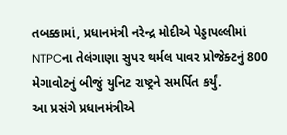તબક્કામાં, પ્રધાનમંત્રી નરેન્દ્ર મોદીએ પેડ્ડાપલ્લીમાં NTPCના તેલંગાણા સુપર થર્મલ પાવર પ્રોજેક્ટનું 800 મેગાવોટનું બીજું યુનિટ રાષ્ટ્રને સમર્પિત કર્યું.
આ પ્રસંગે પ્રધાનમંત્રીએ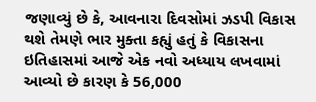જણાવ્યું છે કે, આવનારા દિવસોમાં ઝડપી વિકાસ થશે તેમણે ભાર મુક્તા કહ્યું હતું કે વિકાસના ઇતિહાસમાં આજે એક નવો અધ્યાય લખવામાં આવ્યો છે કારણ કે 56,000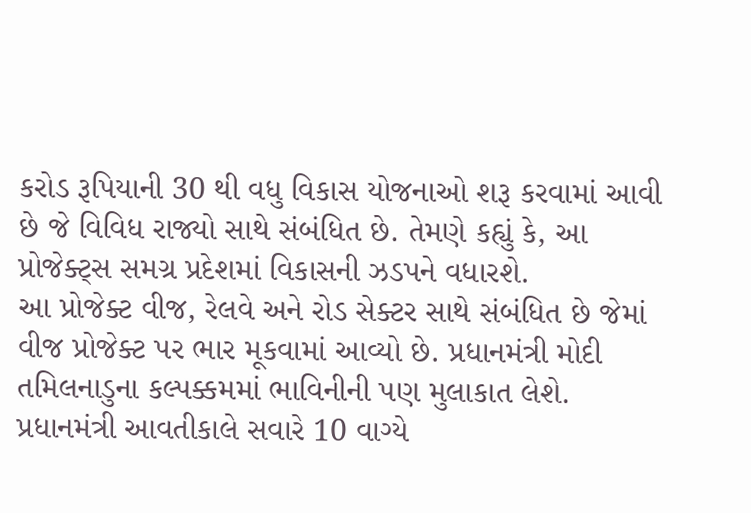કરોડ રૂપિયાની 30 થી વધુ વિકાસ યોજનાઓ શરૂ કરવામાં આવી છે જે વિવિધ રાજ્યો સાથે સંબંધિત છે. તેમણે કહ્યું કે, આ પ્રોજેક્ટ્સ સમગ્ર પ્રદેશમાં વિકાસની ઝડપને વધારશે.
આ પ્રોજેક્ટ વીજ, રેલવે અને રોડ સેક્ટર સાથે સંબંધિત છે જેમાં વીજ પ્રોજેક્ટ પર ભાર મૂકવામાં આવ્યો છે. પ્રધાનમંત્રી મોદી તમિલનાડુના કલ્પક્કમમાં ભાવિનીની પણ મુલાકાત લેશે.
પ્રધાનમંત્રી આવતીકાલે સવારે 10 વાગ્યે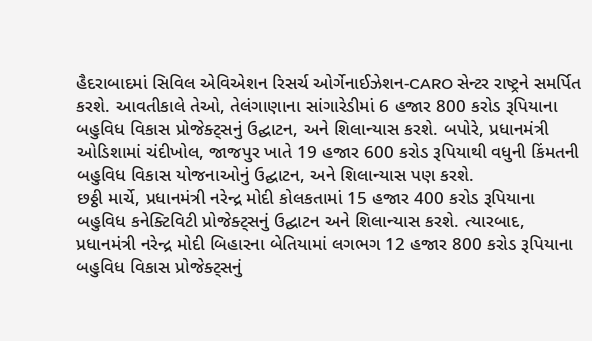હૈદરાબાદમાં સિવિલ એવિએશન રિસર્ચ ઓર્ગેનાઈઝેશન-CARO સેન્ટર રાષ્ટ્રને સમર્પિત કરશે. આવતીકાલે તેઓ, તેલંગાણાના સાંગારેડીમાં 6 હજાર 800 કરોડ રૂપિયાના બહુવિધ વિકાસ પ્રોજેક્ટ્સનું ઉદ્ઘાટન, અને શિલાન્યાસ કરશે. બપોરે, પ્રધાનમંત્રી ઓડિશામાં ચંદીખોલ, જાજપુર ખાતે 19 હજાર 600 કરોડ રૂપિયાથી વધુની કિંમતની બહુવિધ વિકાસ યોજનાઓનું ઉદ્ઘાટન, અને શિલાન્યાસ પણ કરશે.
છઠ્ઠી માર્ચે, પ્રધાનમંત્રી નરેન્દ્ર મોદી કોલકતામાં 15 હજાર 400 કરોડ રૂપિયાના બહુવિધ કનેક્ટિવિટી પ્રોજેક્ટ્સનું ઉદ્ઘાટન અને શિલાન્યાસ કરશે. ત્યારબાદ, પ્રધાનમંત્રી નરેન્દ્ર મોદી બિહારના બેતિયામાં લગભગ 12 હજાર 800 કરોડ રૂપિયાના બહુવિધ વિકાસ પ્રોજેક્ટ્સનું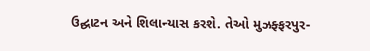ઉદ્ઘાટન અને શિલાન્યાસ કરશે. તેઓ મુઝફ્ફરપુર-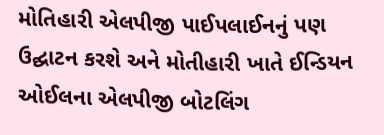મોતિહારી એલપીજી પાઈપલાઈનનું પણ ઉદ્ઘાટન કરશે અને મોતીહારી ખાતે ઈન્ડિયન ઓઈલના એલપીજી બોટલિંગ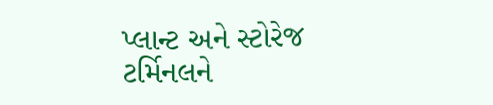પ્લાન્ટ અને સ્ટોરેજ ટર્મિનલને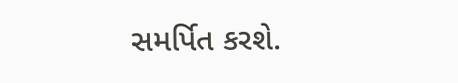સમર્પિત કરશે.